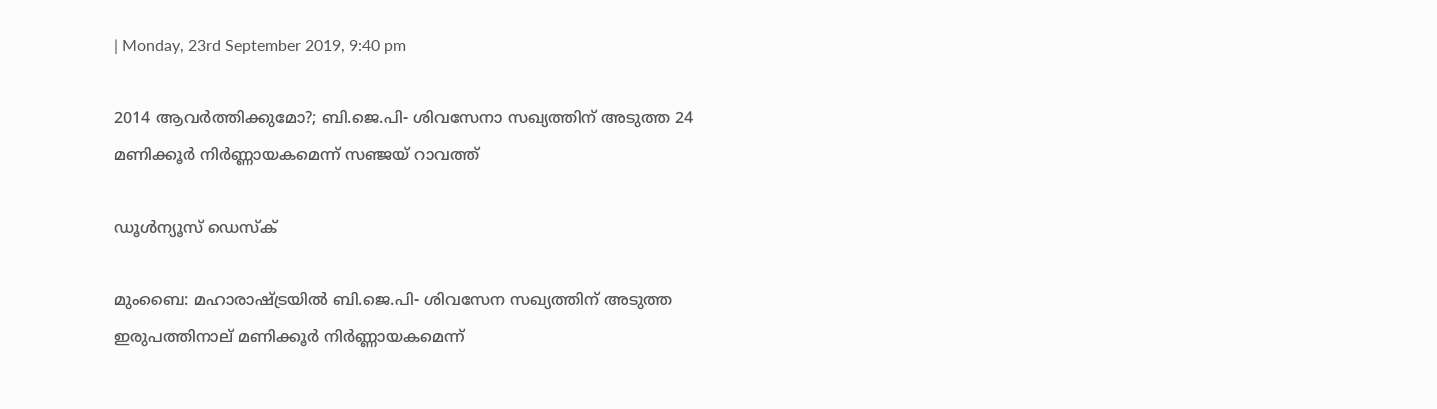| Monday, 23rd September 2019, 9:40 pm

2014 ആവര്‍ത്തിക്കുമോ?; ബി.ജെ.പി- ശിവസേനാ സഖ്യത്തിന് അടുത്ത 24 മണിക്കൂര്‍ നിര്‍ണ്ണായകമെന്ന് സഞ്ജയ് റാവത്ത്

ഡൂള്‍ന്യൂസ് ഡെസ്‌ക്

മുംബൈ: മഹാരാഷ്ട്രയില്‍ ബി.ജെ.പി- ശിവസേന സഖ്യത്തിന് അടുത്ത ഇരുപത്തിനാല് മണിക്കൂര്‍ നിര്‍ണ്ണായകമെന്ന്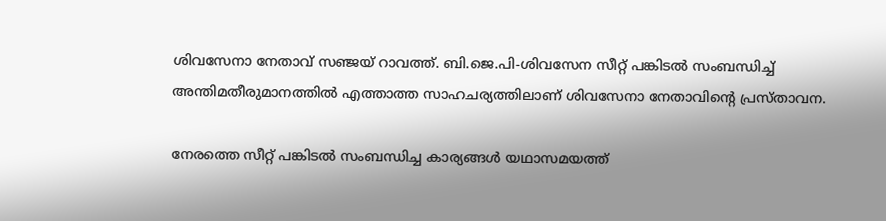ശിവസേനാ നേതാവ് സഞ്ജയ് റാവത്ത്. ബി.ജെ.പി-ശിവസേന സീറ്റ് പങ്കിടല്‍ സംബന്ധിച്ച് അന്തിമതീരുമാനത്തില്‍ എത്താത്ത സാഹചര്യത്തിലാണ് ശിവസേനാ നേതാവിന്റെ പ്രസ്താവന.

നേരത്തെ സീറ്റ് പങ്കിടല്‍ സംബന്ധിച്ച കാര്യങ്ങള്‍ യഥാസമയത്ത്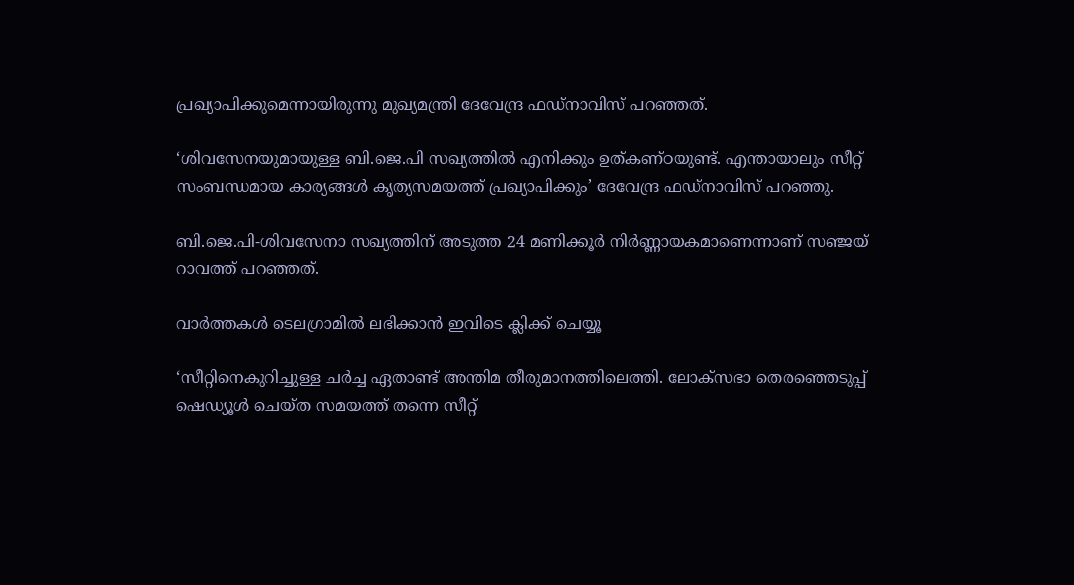പ്രഖ്യാപിക്കുമെന്നായിരുന്നു മുഖ്യമന്ത്രി ദേവേന്ദ്ര ഫഡ്‌നാവിസ് പറഞ്ഞത്.

‘ശിവസേനയുമായുള്ള ബി.ജെ.പി സഖ്യത്തില്‍ എനിക്കും ഉത്കണ്ഠയുണ്ട്. എന്തായാലും സീറ്റ് സംബന്ധമായ കാര്യങ്ങള്‍ കൃത്യസമയത്ത് പ്രഖ്യാപിക്കും’ ദേവേന്ദ്ര ഫഡ്‌നാവിസ് പറഞ്ഞു.

ബി.ജെ.പി-ശിവസേനാ സഖ്യത്തിന് അടുത്ത 24 മണിക്കൂര്‍ നിര്‍ണ്ണായകമാണെന്നാണ് സഞ്ജയ് റാവത്ത് പറഞ്ഞത്.

വാര്‍ത്തകള്‍ ടെലഗ്രാമില്‍ ലഭിക്കാന്‍ ഇവിടെ ക്ലിക്ക് ചെയ്യൂ

‘സീറ്റിനെകുറിച്ചുള്ള ചര്‍ച്ച ഏതാണ്ട് അന്തിമ തീരുമാനത്തിലെത്തി. ലോക്‌സഭാ തെരഞ്ഞെടുപ്പ് ഷെഡ്യൂള്‍ ചെയ്ത സമയത്ത് തന്നെ സീറ്റ്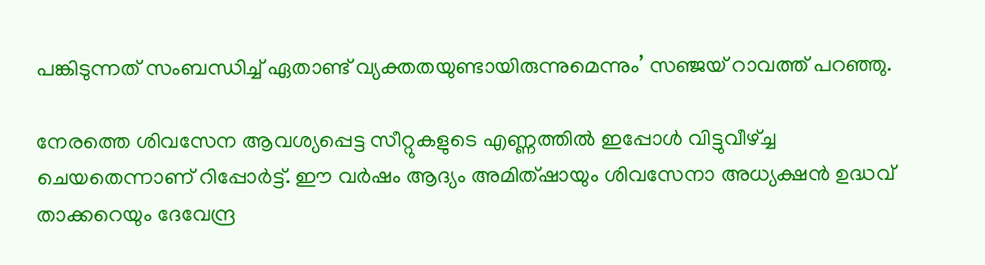പങ്കിടുന്നത് സംബന്ധിച്ച് ഏതാണ്ട് വ്യക്തതയുണ്ടായിരുന്നുമെന്നും’ സഞ്ജയ് റാവത്ത് പറഞ്ഞു.

നേരത്തെ ശിവസേന ആവശ്യപ്പെട്ട സീറ്റുകളുടെ എണ്ണത്തില്‍ ഇപ്പോള്‍ വിട്ടുവീഴ്ച്ച ചെയതെന്നാണ് റിപ്പോര്‍ട്ട്. ഈ വര്‍ഷം ആദ്യം അമിത്ഷായും ശിവസേനാ അധ്യക്ഷന്‍ ഉദ്ധവ് താക്കറെയും ദേവേന്ദ്ര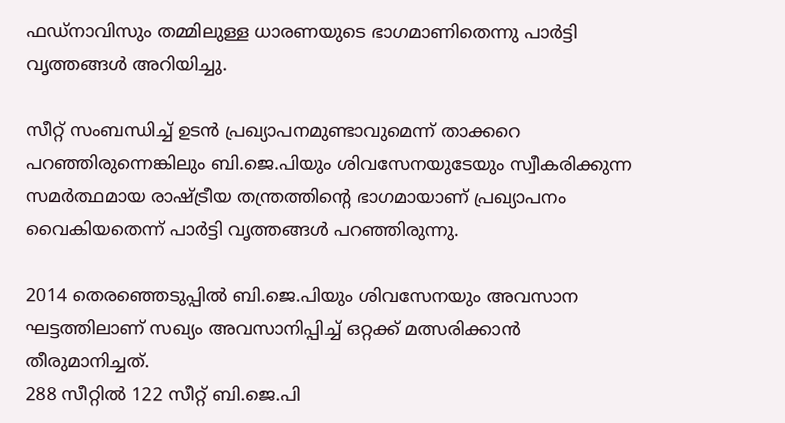ഫഡ്‌നാവിസും തമ്മിലുള്ള ധാരണയുടെ ഭാഗമാണിതെന്നു പാര്‍ട്ടി വൃത്തങ്ങള്‍ അറിയിച്ചു.

സീറ്റ് സംബന്ധിച്ച് ഉടന്‍ പ്രഖ്യാപനമുണ്ടാവുമെന്ന് താക്കറെ പറഞ്ഞിരുന്നെങ്കിലും ബി.ജെ.പിയും ശിവസേനയുടേയും സ്വീകരിക്കുന്ന സമര്‍ത്ഥമായ രാഷ്ട്രീയ തന്ത്രത്തിന്റെ ഭാഗമായാണ് പ്രഖ്യാപനം വൈകിയതെന്ന് പാര്‍ട്ടി വൃത്തങ്ങള്‍ പറഞ്ഞിരുന്നു.

2014 തെരഞ്ഞെടുപ്പില്‍ ബി.ജെ.പിയും ശിവസേനയും അവസാന ഘട്ടത്തിലാണ് സഖ്യം അവസാനിപ്പിച്ച് ഒറ്റക്ക് മത്സരിക്കാന്‍ തീരുമാനിച്ചത്.
288 സീറ്റില്‍ 122 സീറ്റ് ബി.ജെ.പി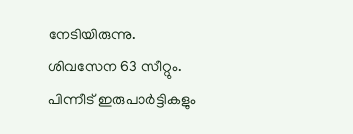നേടിയിരുന്നു. ശിവസേന 63 സീറ്റും. പിന്നീട് ഇരുപാര്‍ട്ടികളും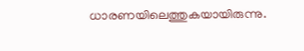ധാരണയിലെത്തുകയായിരുന്നു.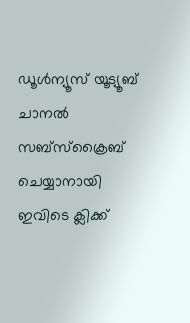ഡൂൾന്യൂസ് യൂട്യൂബ് ചാനൽ സബ്സ്ക്രൈബ് ചെയ്യാനായി ഇവിടെ ക്ലിക്ക്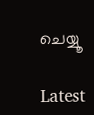ചെയ്യൂ

Latest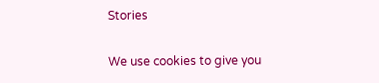Stories

We use cookies to give you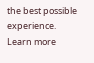the best possible experience. Learn more